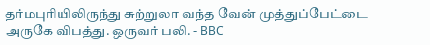தர்மபுரியிலிருந்து சுற்றுலா வந்த வேன் முத்துப்பேட்டை அருகே விபத்து. ஒருவர் பலி. - BBC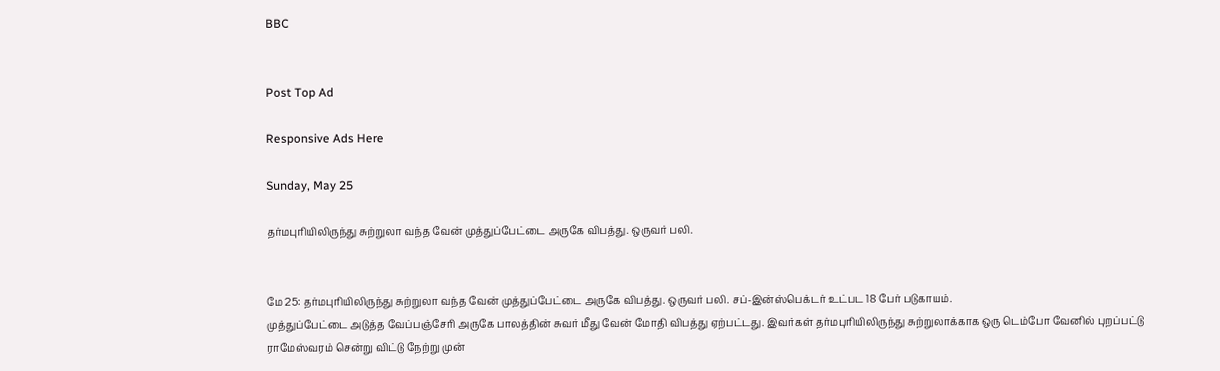BBC


Post Top Ad

Responsive Ads Here

Sunday, May 25

தர்மபுரியிலிருந்து சுற்றுலா வந்த வேன் முத்துப்பேட்டை அருகே விபத்து. ஒருவர் பலி.


மே 25: தர்மபுரியிலிருந்து சுற்றுலா வந்த வேன் முத்துப்பேட்டை அருகே விபத்து. ஒருவர் பலி. சப்-இன்ஸ்பெக்டர் உட்பட 18 பேர் படுகாயம்.
முத்துப்பேட்டை அடுத்த வேப்பஞ்சேரி அருகே பாலத்தின் சுவர் மீது வேன் மோதி விபத்து ஏற்பட்டது. இவர்கள் தர்மபுரியிலிருந்து சுற்றுலாக்காக ஒரு டெம்போ வேனில் புறப்பட்டு ராமேஸ்வரம் சென்று விட்டு நேற்று முன்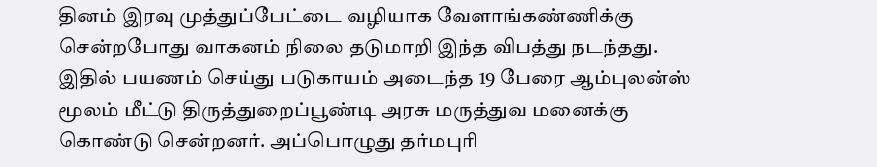தினம் இரவு முத்துப்பேட்டை வழியாக வேளாங்கண்ணிக்கு சென்றபோது வாகனம் நிலை தடுமாறி இந்த விபத்து நடந்தது.
இதில் பயணம் செய்து படுகாயம் அடைந்த 19 பேரை ஆம்புலன்ஸ் மூலம் மீட்டு திருத்துறைப்பூண்டி அரசு மருத்துவ மனைக்கு கொண்டு சென்றனர். அப்பொழுது தர்மபுரி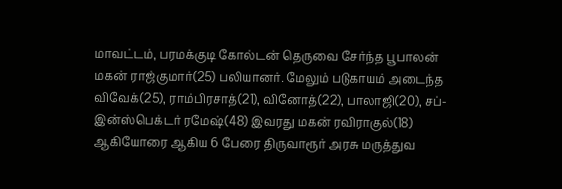மாவட்டம், பரமக்குடி கோல்டன் தெருவை சேர்ந்த பூபாலன் மகன் ராஜ்குமார்(25) பலியானர். மேலும் படுகாயம் அடைந்த விவேக்(25), ராம்பிரசாத்(21), வினோத்(22), பாலாஜி(20), சப்-இன்ஸ்பெக்டர் ரமேஷ்(48) இவரது மகன் ரவிராகுல்(18) ஆகியோரை ஆகிய 6 பேரை திருவாரூர் அரசு மருத்துவ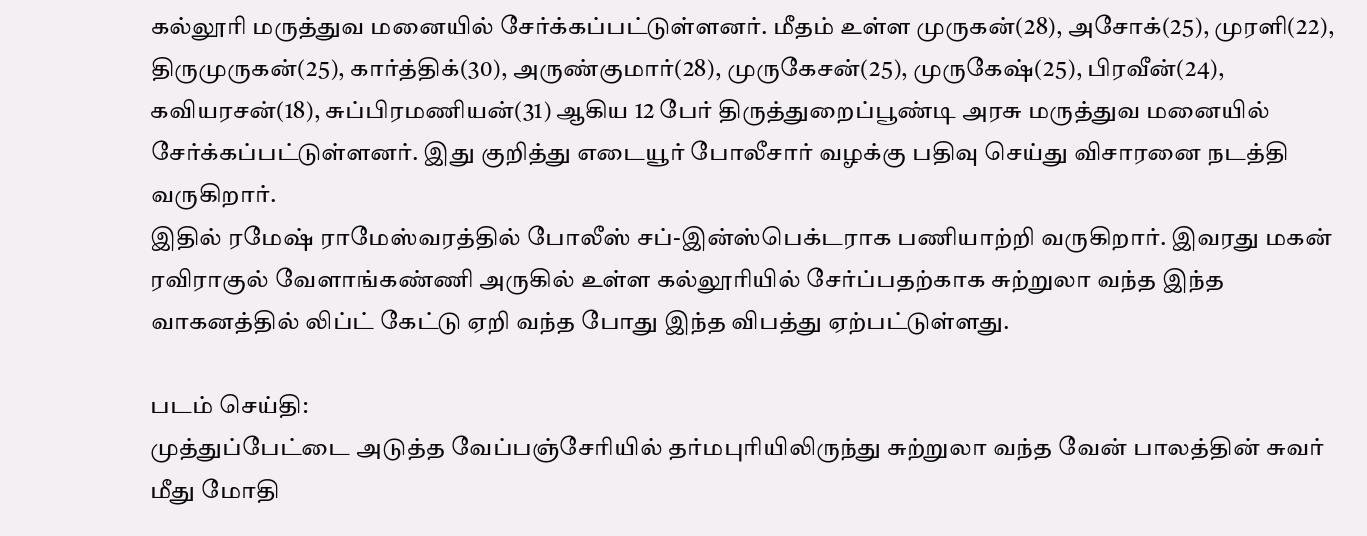கல்லூரி மருத்துவ மனையில் சேர்க்கப்பட்டுள்ளனர். மீதம் உள்ள முருகன்(28), அசோக்(25), முரளி(22), திருமுருகன்(25), கார்த்திக்(30), அருண்குமார்(28), முருகேசன்(25), முருகேஷ்(25), பிரவீன்(24), கவியரசன்(18), சுப்பிரமணியன்(31) ஆகிய 12 பேர் திருத்துறைப்பூண்டி அரசு மருத்துவ மனையில் சேர்க்கப்பட்டுள்ளனர். இது குறித்து எடையூர் போலீசார் வழக்கு பதிவு செய்து விசாரனை நடத்தி வருகிறார்.
இதில் ரமேஷ் ராமேஸ்வரத்தில் போலீஸ் சப்-இன்ஸ்பெக்டராக பணியாற்றி வருகிறார். இவரது மகன் ரவிராகுல் வேளாங்கண்ணி அருகில் உள்ள கல்லூரியில் சேர்ப்பதற்காக சுற்றுலா வந்த இந்த வாகனத்தில் லிப்ட் கேட்டு ஏறி வந்த போது இந்த விபத்து ஏற்பட்டுள்ளது.

படம் செய்தி:
முத்துப்பேட்டை அடுத்த வேப்பஞ்சேரியில் தர்மபுரியிலிருந்து சுற்றுலா வந்த வேன் பாலத்தின் சுவர் மீது மோதி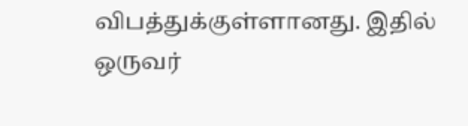விபத்துக்குள்ளானது. இதில் ஒருவர்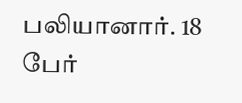பலியானார். 18 பேர்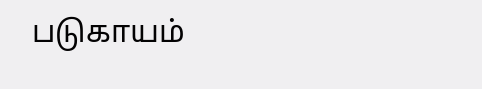படுகாயம்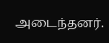அடைந்தனர்.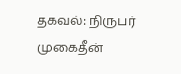தகவல்: நிருபர் முகைதீன்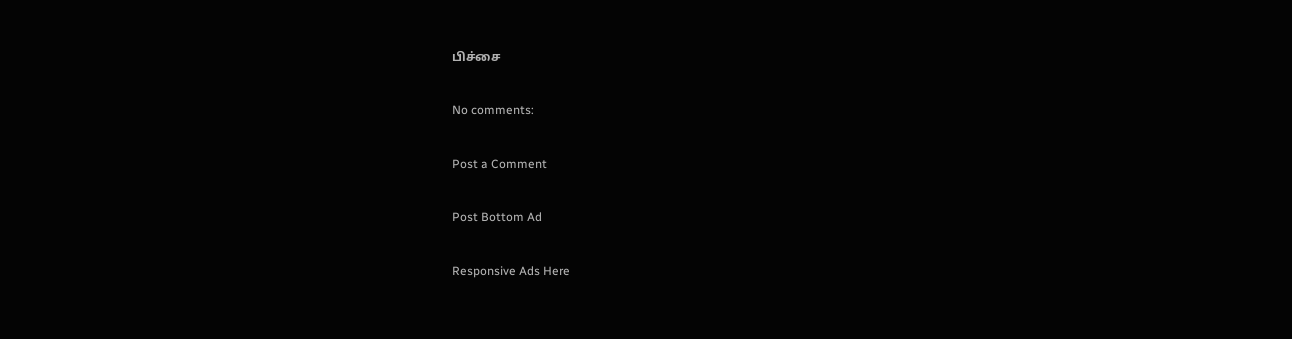பிச்சை

No comments:

Post a Comment

Post Bottom Ad

Responsive Ads Here